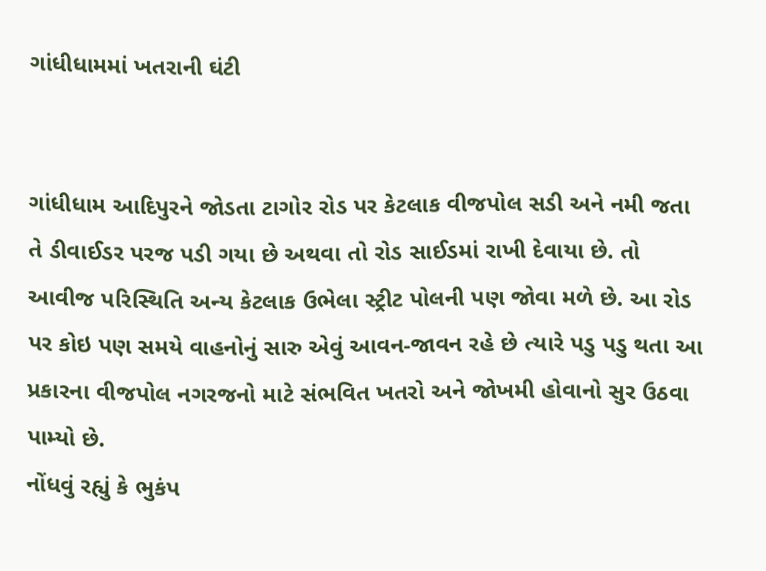ગાંધીધામમાં ખતરાની ઘંટી


ગાંધીધામ આદિપુરને જોડતા ટાગોર રોડ પર કેટલાક વીજપોલ સડી અને નમી જતા તે ડીવાઈડર પરજ પડી ગયા છે અથવા તો રોડ સાઈડમાં રાખી દેવાયા છે. તો આવીજ પરિસ્થિતિ અન્ય કેટલાક ઉભેલા સ્ટ્રીટ પોલની પણ જોવા મળે છે. આ રોડ પર કોઇ પણ સમયે વાહનોનું સારુ એવું આવન-જાવન રહે છે ત્યારે પડુ પડુ થતા આ પ્રકારના વીજપોલ નગરજનો માટે સંભવિત ખતરો અને જોખમી હોવાનો સુર ઉઠવા પામ્યો છે.
નોંધવું રહ્યું કે ભુકંપ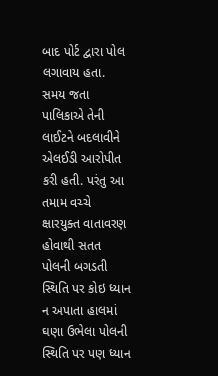બાદ પોર્ટ દ્વારા પોલ લગાવાય હતા. સમય જતા પાલિકાએ તેની લાઈટને બદલાવીને એલઈડી આરોપીત કરી હતી. પરંતુ આ તમામ વચ્ચે ક્ષારયુક્ત વાતાવરણ હોવાથી સતત પોલની બગડતી સ્થિતિ પર કોઇ ધ્યાન ન અપાતા હાલમાં ઘણા ઉભેલા પોલની સ્થિતિ પર પણ ધ્યાન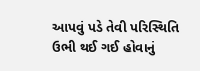આપવું પડે તેવી પરિસ્થિતિ ઉભી થઈ ગઈ હોવાનું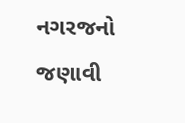નગરજનો જણાવી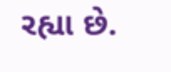રહ્યા છે.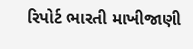રિપોર્ટ ભારતી માખીજાણી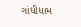ગાંધીધામ